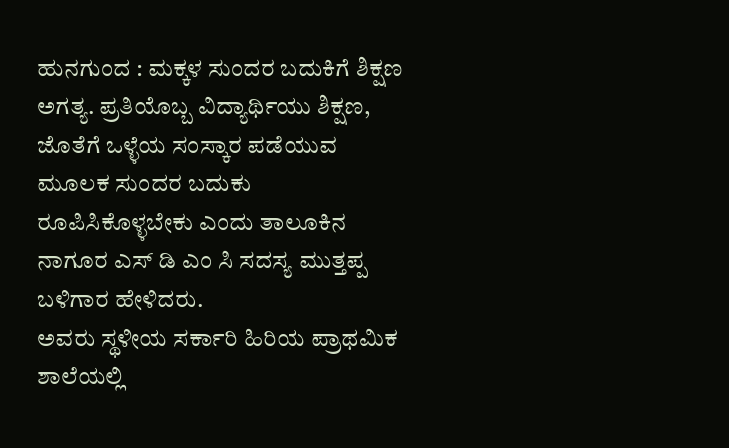ಹುನಗುಂದ : ಮಕ್ಕಳ ಸುಂದರ ಬದುಕಿಗೆ ಶಿಕ್ಷಣ ಅಗತ್ಯ. ಪ್ರತಿಯೊಬ್ಬ ವಿದ್ಯಾರ್ಥಿಯು ಶಿಕ್ಷಣ, ಜೊತೆಗೆ ಒಳ್ಳೆಯ ಸಂಸ್ಕಾರ ಪಡೆಯುವ ಮೂಲಕ ಸುಂದರ ಬದುಕು ರೂಪಿಸಿಕೊಳ್ಳಬೇಕು ಎಂದು ತಾಲೂಕಿನ ನಾಗೂರ ಎಸ್ ಡಿ ಎಂ ಸಿ ಸದಸ್ಯ ಮುತ್ತಪ್ಪ ಬಳಿಗಾರ ಹೇಳಿದರು.
ಅವರು ಸ್ಥಳೀಯ ಸರ್ಕಾರಿ ಹಿರಿಯ ಪ್ರಾಥಮಿಕ ಶಾಲೆಯಲ್ಲಿ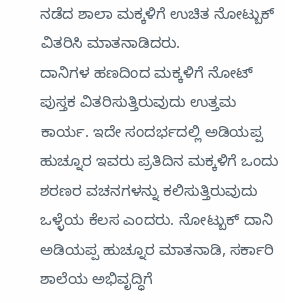ನಡೆದ ಶಾಲಾ ಮಕ್ಕಳಿಗೆ ಉಚಿತ ನೋಟ್ಬುಕ್ ವಿತರಿಸಿ ಮಾತನಾಡಿದರು.
ದಾನಿಗಳ ಹಣದಿಂದ ಮಕ್ಕಳಿಗೆ ನೋಟ್ ಪುಸ್ತಕ ವಿತರಿಸುತ್ತಿರುವುದು ಉತ್ತಮ ಕಾರ್ಯ. ಇದೇ ಸಂದರ್ಭದಲ್ಲಿ ಅಡಿಯಪ್ಪ ಹುಚ್ನೂರ ಇವರು ಪ್ರತಿದಿನ ಮಕ್ಕಳಿಗೆ ಒಂದು ಶರಣರ ವಚನಗಳನ್ನು ಕಲಿಸುತ್ತಿರುವುದು ಒಳ್ಳೆಯ ಕೆಲಸ ಎಂದರು. ನೋಟ್ಬುಕ್ ದಾನಿ ಅಡಿಯಪ್ಪ ಹುಚ್ನೂರ ಮಾತನಾಡಿ, ಸರ್ಕಾರಿ ಶಾಲೆಯ ಅಭಿವೃದ್ಧಿಗೆ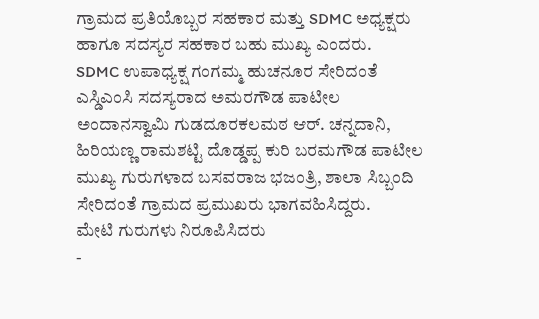ಗ್ರಾಮದ ಪ್ರತಿಯೊಬ್ಬರ ಸಹಕಾರ ಮತ್ತು SDMC ಅಧ್ಯಕ್ಷರು ಹಾಗೂ ಸದಸ್ಯರ ಸಹಕಾರ ಬಹು ಮುಖ್ಯ ಎಂದರು.
SDMC ಉಪಾಧ್ಯಕ್ಷ ಗಂಗಮ್ಮ ಹುಚನೂರ ಸೇರಿದಂತೆ ಎಸ್ಡಿಎಂಸಿ ಸದಸ್ಯರಾದ ಅಮರಗೌಡ ಪಾಟೀಲ ಅಂದಾನಸ್ವಾಮಿ ಗುಡದೂರಕಲಮಠ ಆರ್. ಚನ್ನದಾನಿ, ಹಿರಿಯಣ್ಣ ರಾಮಶಟ್ಟಿ ದೊಡ್ಡಪ್ಪ ಕುರಿ ಬರಮಗೌಡ ಪಾಟೀಲ ಮುಖ್ಯ ಗುರುಗಳಾದ ಬಸವರಾಜ ಭಜಂತ್ರಿ, ಶಾಲಾ ಸಿಬ್ಬಂದಿ ಸೇರಿದಂತೆ ಗ್ರಾಮದ ಪ್ರಮುಖರು ಭಾಗವಹಿಸಿದ್ದರು.
ಮೇಟಿ ಗುರುಗಳು ನಿರೂಪಿಸಿದರು
-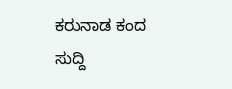ಕರುನಾಡ ಕಂದ ಸುದ್ದಿ